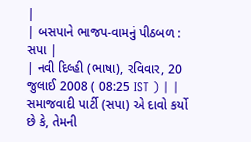|
| બસપાને ભાજપ-વામનું પીઠબળ : સપા |
| નવી દિલ્હી (ભાષા), રવિવાર, 20 જુલાઈ 2008 ( 08:25 IST ) | |
સમાજવાદી પાર્ટી (સપા) એ દાવો કર્યો છે કે, તેમની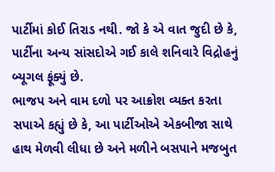પાર્ટીમાં કોઈ તિરાડ નથી. જો કે એ વાત જુદી છે કે, પાર્ટીના અન્ય સાંસદોએ ગઈ કાલે શનિવારે વિદ્રોહનું બ્યૂગલ ફૂંક્યું છે.
ભાજપ અને વામ દળો પર આક્રોશ વ્યક્ત કરતા સપાએ કહ્યું છે કે, આ પાર્ટીઓએ એકબીજા સાથે હાથ મેળવી લીધા છે અને મળીને બસપાને મજબુત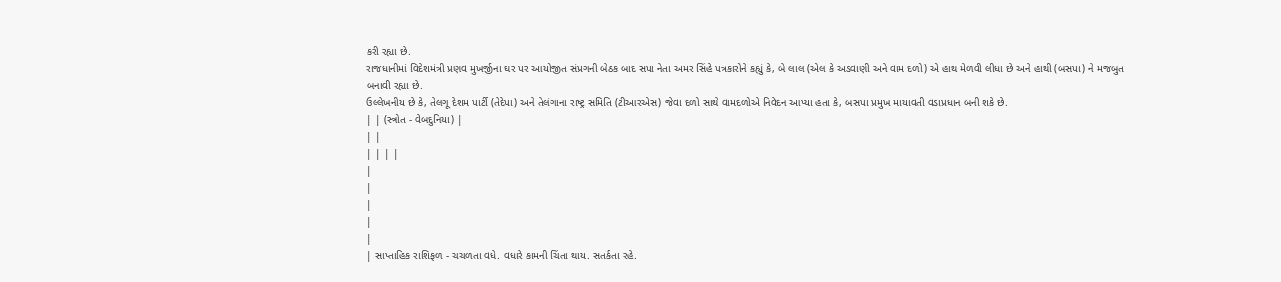કરી રહ્યા છે.
રાજધાનીમાં વિદેશમંત્રી પ્રણવ મુખર્જીના ઘર પર આયોજીત સંપ્રગની બેઠક બાદ સપા નેતા અમર સિંહે પત્રકારોને કહ્યું કે, બે લાલ (એલ કે અડવાણી અને વામ દળો) એ હાથ મેળવી લીધા છે અને હાથી (બસપા) ને મજબુત બનાવી રહ્યા છે.
ઉલ્લેખનીય છે કે, તેલગૂ દેશમ પાર્ટી (તેદેપા) અને તેલંગાના રાષ્ટ્ર સમિતિ (ટીઆરએસ) જેવા દળો સાથે વામદળોએ નિવેદન આપ્યા હતા કે, બસપા પ્રમુખ માયાવતી વડાપ્રધાન બની શકે છે.
| | (સ્ત્રોત - વેબદુનિયા) |
| |
| | | |
|
|
|
|
|
| સાપ્તાહિક રાશિફળ - ચચળતા વધે. વધારે કામની ચિંતા થાય. સતર્કતા રહે.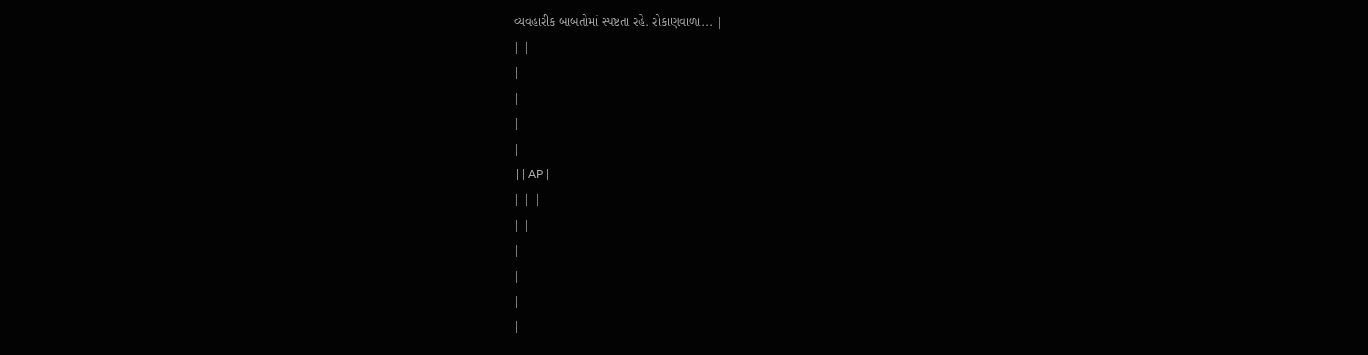વ્યવહારીક બાબતોમાં સ્પષ્ટતા રહે. રોકાણવાળા... |
| |
|
|
|
|
 | | AP |
| | |
| |
|
|
|
|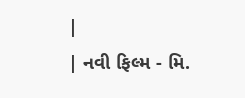|
| નવી ફિલ્મ - મિ.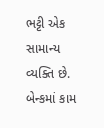ભટ્ટી એક સામાન્ય વ્યક્તિ છે. બેન્કમાં કામ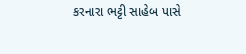કરનારા ભટ્ટી સાહેબ પાસે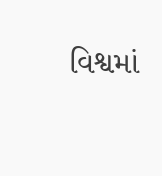વિશ્વમાં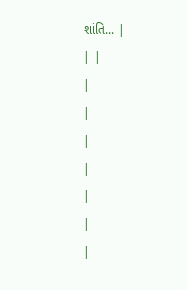શાંતિ... |
| |
|
|
|
|
|
|
|